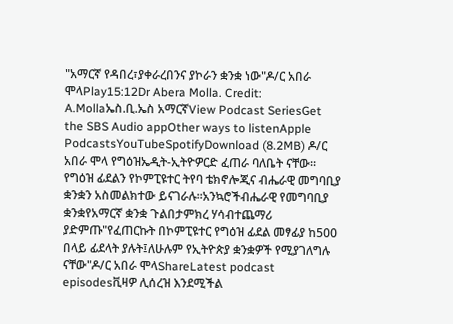"አማርኛ የዳበረ፣ያቀራረበንና ያኮራን ቋንቋ ነው"ዶ/ር አበራ ሞላPlay15:12Dr Abera Molla. Credit: A.Mollaኤስ.ቢ.ኤስ አማርኛView Podcast SeriesGet the SBS Audio appOther ways to listenApple PodcastsYouTubeSpotifyDownload (8.2MB) ዶ/ር አበራ ሞላ የግዕዝኤዲት-ኢትዮዎርድ ፈጠራ ባለቤት ናቸው። የግዕዝ ፊደልን የኮምፒዩተር ትየባ ቴክኖሎጂና ብሔራዊ መግባቢያ ቋንቋን አስመልክተው ይናገራሉ።አንኳሮችብሔራዊ የመግባቢያ ቋንቋየአማርኛ ቋንቋ ጉልበታምክረ ሃሳብተጨማሪ ያድምጡ"የፈጠርኩት በኮምፒዩተር የግዕዝ ፊደል መፃፊያ ከ500 በላይ ፊደላት ያሉት፤ለሁሉም የኢትዮጵያ ቋንቋዎች የሚያገለግሉ ናቸው"ዶ/ር አበራ ሞላShareLatest podcast episodesቪዛዎ ሊሰረዝ እንደሚችል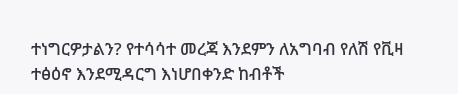ተነግርዎታልን? የተሳሳተ መረጃ እንደምን ለአግባብ የለሽ የቪዛ ተፅዕኖ እንደሚዳርግ እነሆበቀንድ ከብቶች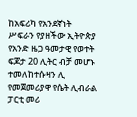ከአፍሪካ የአንደኛነት ሥፍራን የያዘችው ኢትዮጵያ የአንድ ዜጋ ዓመታዊ የወተት ፍጆታ 20 ሊትር ብቻ መሆኑ ተመለከተሱዛን ሊ የመጀመሪያዋ የሴት ሊብራል ፓርቲ መሪ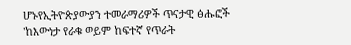ሆኑየኢትዮጵያውያን ተመራማሪዎች ጥናታዊ ፅሑፎች 'ከእውነታ የራቁ ወይም ከፍተኛ የጥራት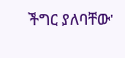ችግር ያለባቸው'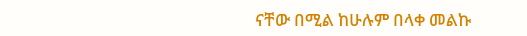ናቸው በሚል ከሁሉም በላቀ መልኩ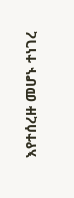እየተሰረዙ መሆኑ ተነገረ